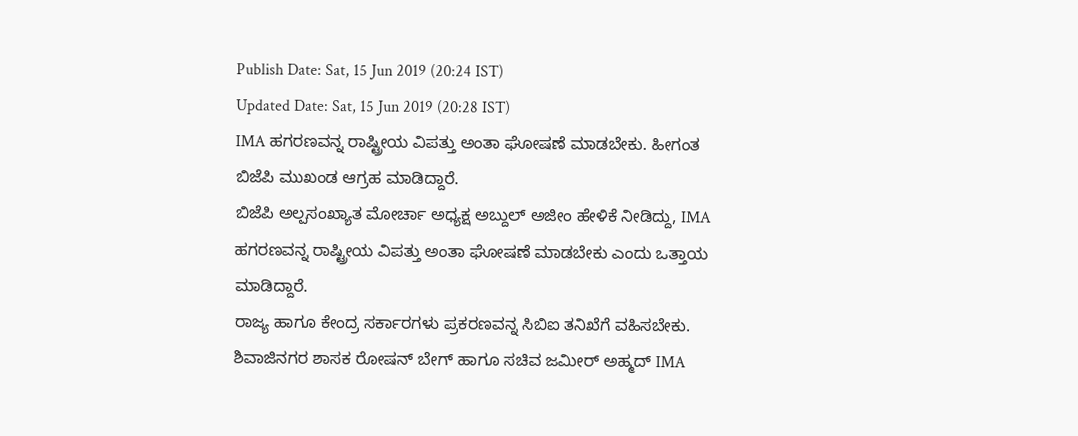Publish Date: Sat, 15 Jun 2019 (20:24 IST)
Updated Date: Sat, 15 Jun 2019 (20:28 IST)
IMA ಹಗರಣವನ್ನ ರಾಷ್ಟ್ರೀಯ ವಿಪತ್ತು ಅಂತಾ ಘೋಷಣೆ ಮಾಡಬೇಕು. ಹೀಗಂತ ಬಿಜೆಪಿ ಮುಖಂಡ ಆಗ್ರಹ ಮಾಡಿದ್ದಾರೆ.
ಬಿಜೆಪಿ ಅಲ್ಪಸಂಖ್ಯಾತ ಮೋರ್ಚಾ ಅಧ್ಯಕ್ಷ ಅಬ್ದುಲ್ ಅಜೀಂ ಹೇಳಿಕೆ ನೀಡಿದ್ದು, IMA ಹಗರಣವನ್ನ ರಾಷ್ಟ್ರೀಯ ವಿಪತ್ತು ಅಂತಾ ಘೋಷಣೆ ಮಾಡಬೇಕು ಎಂದು ಒತ್ತಾಯ ಮಾಡಿದ್ದಾರೆ.
ರಾಜ್ಯ ಹಾಗೂ ಕೇಂದ್ರ ಸರ್ಕಾರಗಳು ಪ್ರಕರಣವನ್ನ ಸಿಬಿಐ ತನಿಖೆಗೆ ವಹಿಸಬೇಕು. ಶಿವಾಜಿನಗರ ಶಾಸಕ ರೋಷನ್ ಬೇಗ್ ಹಾಗೂ ಸಚಿವ ಜಮೀರ್ ಅಹ್ಮದ್ IMA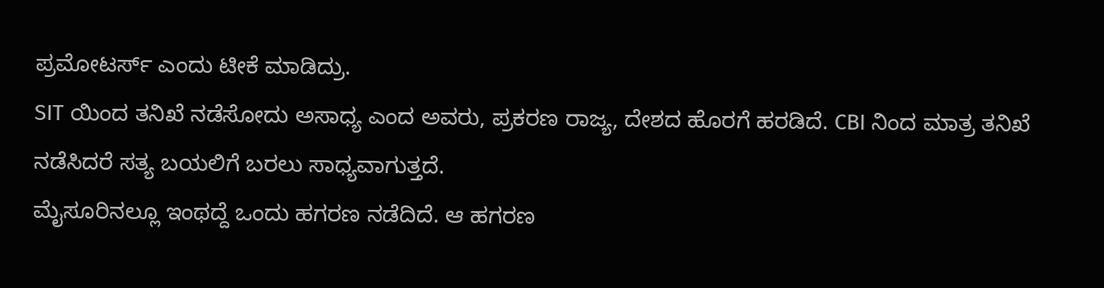ಪ್ರಮೋಟರ್ಸ್ ಎಂದು ಟೀಕೆ ಮಾಡಿದ್ರು.
SIT ಯಿಂದ ತನಿಖೆ ನಡೆಸೋದು ಅಸಾಧ್ಯ ಎಂದ ಅವರು, ಪ್ರಕರಣ ರಾಜ್ಯ, ದೇಶದ ಹೊರಗೆ ಹರಡಿದೆ. CBI ನಿಂದ ಮಾತ್ರ ತನಿಖೆ ನಡೆಸಿದರೆ ಸತ್ಯ ಬಯಲಿಗೆ ಬರಲು ಸಾಧ್ಯವಾಗುತ್ತದೆ.
ಮೈಸೂರಿನಲ್ಲೂ ಇಂಥದ್ದೆ ಒಂದು ಹಗರಣ ನಡೆದಿದೆ. ಆ ಹಗರಣ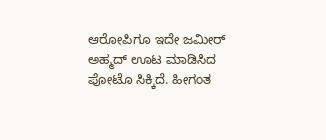ಆರೋಪಿಗೂ ಇದೇ ಜಮೀರ್ ಅಹ್ಮದ್ ಊಟ ಮಾಡಿಸಿದ ಪೋಟೊ ಸಿಕ್ಕಿದೆ. ಹೀಗಂತ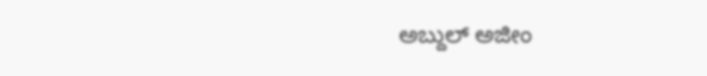ಅಬ್ದುಲ್ ಅಜೀಂ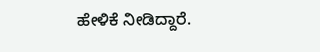ಹೇಳಿಕೆ ನೀಡಿದ್ದಾರೆ.